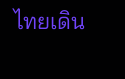ไทยเดิน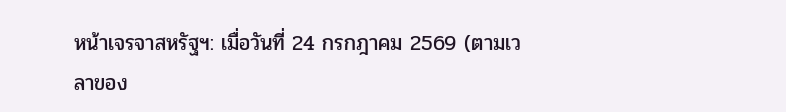หน้าเจรจาสหรัฐฯ: เมื่อวันที่ 24 กรกฎาคม 2569 (ตามเวลาของ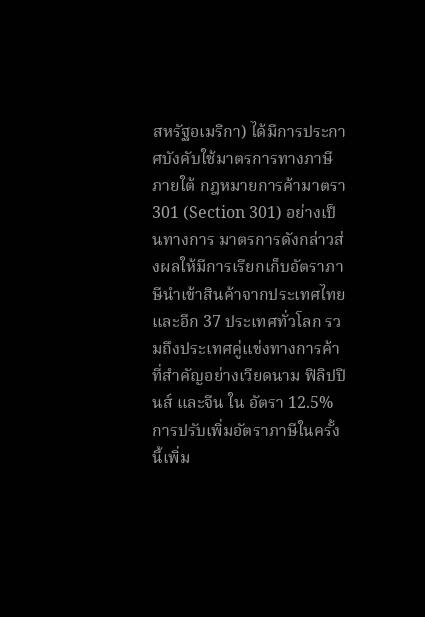สหรัฐอเมริกา) ได้มีการประกาศบังคับใช้มาตรการทางภาษีภายใต้ กฎหมายการค้ามาตรา 301 (Section 301) อย่างเป็นทางการ มาตรการดังกล่าวส่งผลให้มีการเรียกเก็บอัตราภาษีนำเข้าสินค้าจากประเทศไทยและอีก 37 ประเทศทั่วโลก รวมถึงประเทศคู่แข่งทางการค้าที่สำคัญอย่างเวียดนาม ฟิลิปปินส์ และจีน ใน อัตรา 12.5%
การปรับเพิ่มอัตราภาษีในครั้งนี้เพิ่ม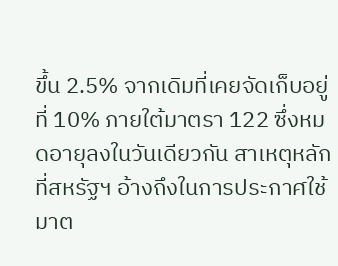ขึ้น 2.5% จากเดิมที่เคยจัดเก็บอยู่ที่ 10% ภายใต้มาตรา 122 ซึ่งหมดอายุลงในวันเดียวกัน สาเหตุหลักที่สหรัฐฯ อ้างถึงในการประกาศใช้มาต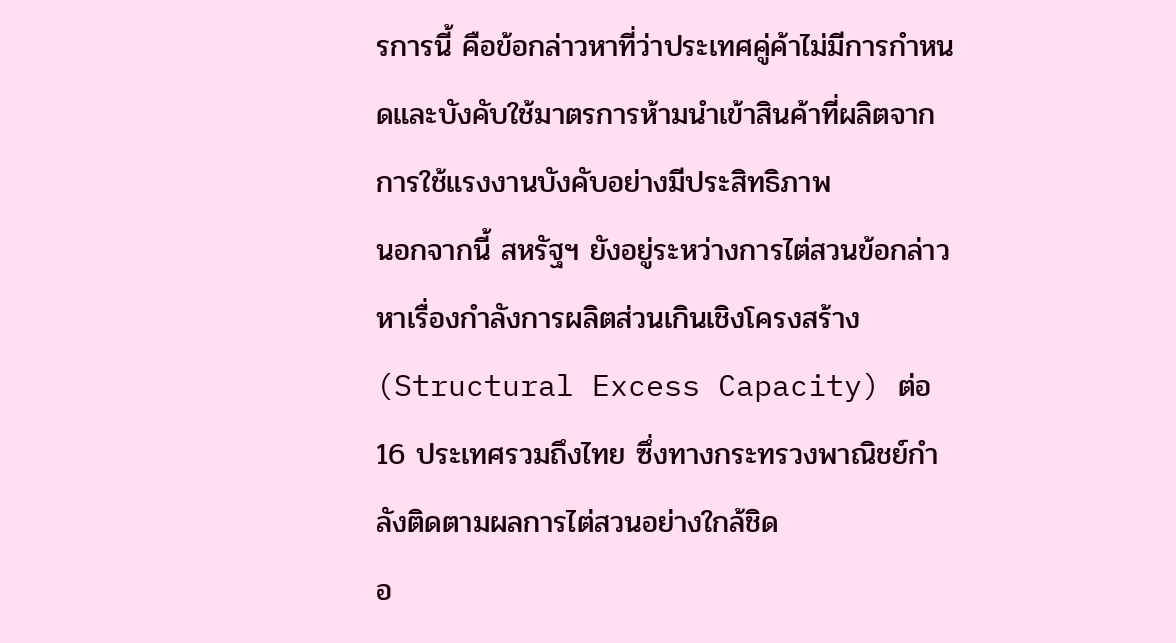รการนี้ คือข้อกล่าวหาที่ว่าประเทศคู่ค้าไม่มีการกำหนดและบังคับใช้มาตรการห้ามนำเข้าสินค้าที่ผลิตจากการใช้แรงงานบังคับอย่างมีประสิทธิภาพ
นอกจากนี้ สหรัฐฯ ยังอยู่ระหว่างการไต่สวนข้อกล่าวหาเรื่องกำลังการผลิตส่วนเกินเชิงโครงสร้าง (Structural Excess Capacity) ต่อ 16 ประเทศรวมถึงไทย ซึ่งทางกระทรวงพาณิชย์กำลังติดตามผลการไต่สวนอย่างใกล้ชิด
อ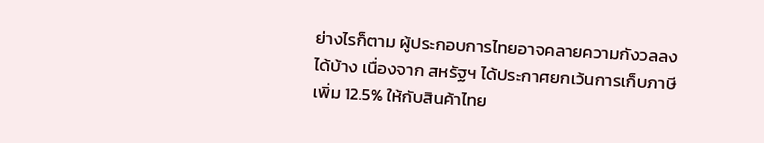ย่างไรก็ตาม ผู้ประกอบการไทยอาจคลายความกังวลลงได้บ้าง เนื่องจาก สหรัฐฯ ได้ประกาศยกเว้นการเก็บภาษีเพิ่ม 12.5% ให้กับสินค้าไทย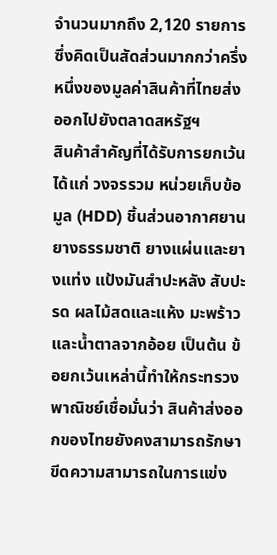จำนวนมากถึง 2,120 รายการ ซึ่งคิดเป็นสัดส่วนมากกว่าครึ่งหนึ่งของมูลค่าสินค้าที่ไทยส่งออกไปยังตลาดสหรัฐฯ
สินค้าสำคัญที่ได้รับการยกเว้น ได้แก่ วงจรรวม หน่วยเก็บข้อมูล (HDD) ชิ้นส่วนอากาศยาน ยางธรรมชาติ ยางแผ่นและยางแท่ง แป้งมันสำปะหลัง สับปะรด ผลไม้สดและแห้ง มะพร้าว และน้ำตาลจากอ้อย เป็นต้น ข้อยกเว้นเหล่านี้ทำให้กระทรวงพาณิชย์เชื่อมั่นว่า สินค้าส่งออกของไทยยังคงสามารถรักษาขีดความสามารถในการแข่ง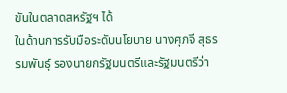ขันในตลาดสหรัฐฯ ได้
ในด้านการรับมือระดับนโยบาย นางศุภจี สุธรรมพันธุ์ รองนายกรัฐมนตรีและรัฐมนตรีว่า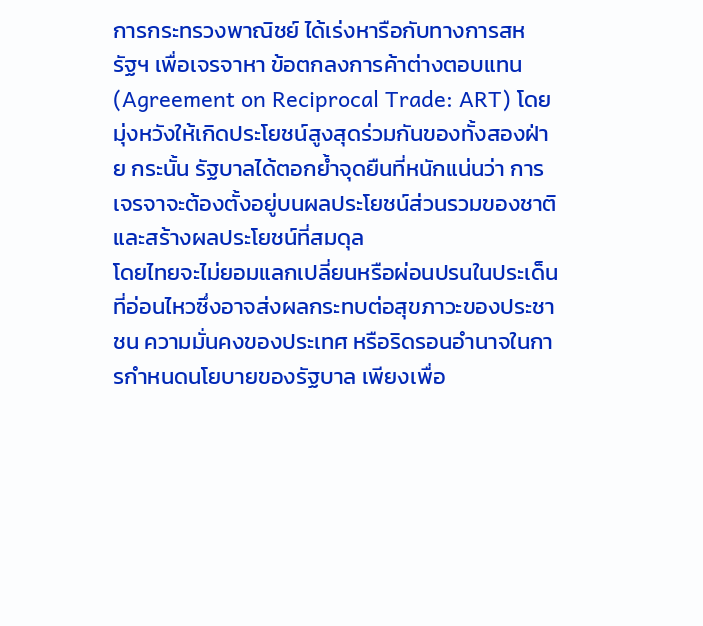การกระทรวงพาณิชย์ ได้เร่งหารือกับทางการสหรัฐฯ เพื่อเจรจาหา ข้อตกลงการค้าต่างตอบแทน (Agreement on Reciprocal Trade: ART) โดยมุ่งหวังให้เกิดประโยชน์สูงสุดร่วมกันของทั้งสองฝ่าย กระนั้น รัฐบาลได้ตอกย้ำจุดยืนที่หนักแน่นว่า การเจรจาจะต้องตั้งอยู่บนผลประโยชน์ส่วนรวมของชาติและสร้างผลประโยชน์ที่สมดุล
โดยไทยจะไม่ยอมแลกเปลี่ยนหรือผ่อนปรนในประเด็นที่อ่อนไหวซึ่งอาจส่งผลกระทบต่อสุขภาวะของประชาชน ความมั่นคงของประเทศ หรือริดรอนอำนาจในการกำหนดนโยบายของรัฐบาล เพียงเพื่อ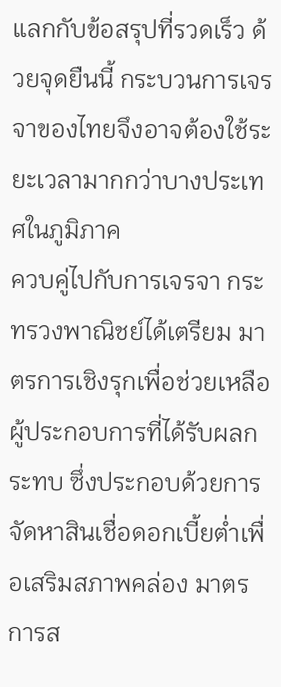แลกกับข้อสรุปที่รวดเร็ว ด้วยจุดยืนนี้ กระบวนการเจรจาของไทยจึงอาจต้องใช้ระยะเวลามากกว่าบางประเทศในภูมิภาค
ควบคู่ไปกับการเจรจา กระทรวงพาณิชย์ได้เตรียม มาตรการเชิงรุกเพื่อช่วยเหลือผู้ประกอบการที่ได้รับผลกระทบ ซึ่งประกอบด้วยการจัดหาสินเชื่อดอกเบี้ยต่ำเพื่อเสริมสภาพคล่อง มาตรการส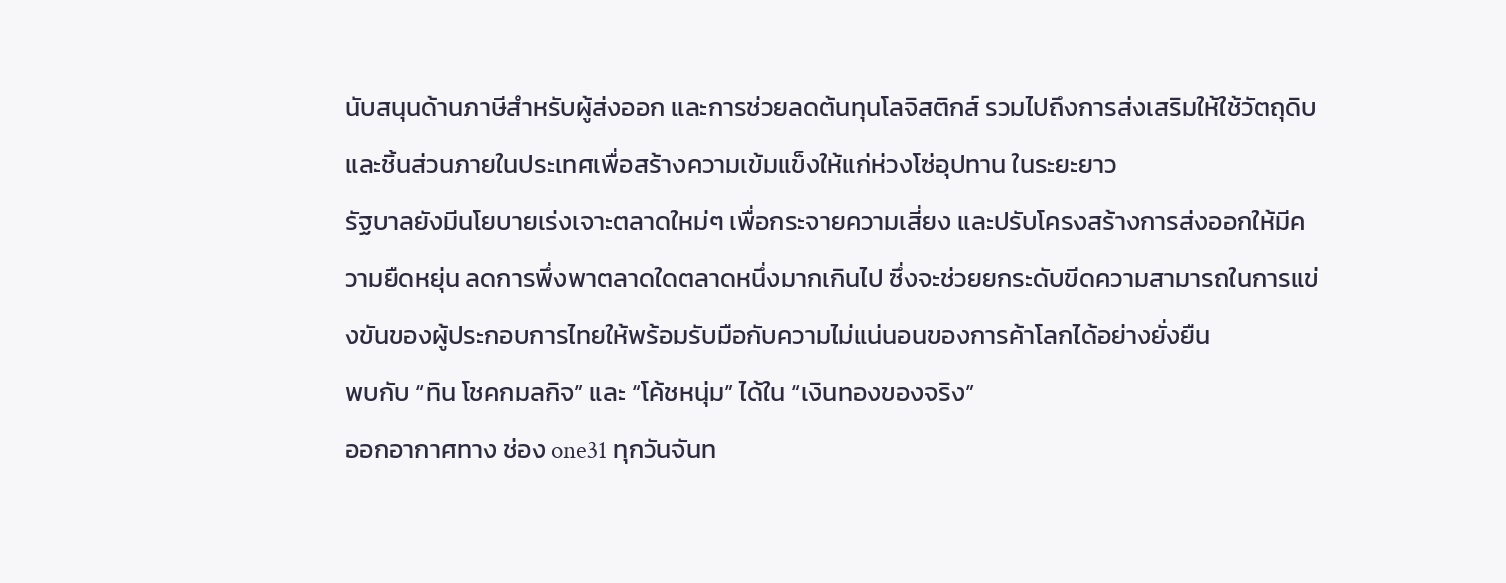นับสนุนด้านภาษีสำหรับผู้ส่งออก และการช่วยลดต้นทุนโลจิสติกส์ รวมไปถึงการส่งเสริมให้ใช้วัตถุดิบและชิ้นส่วนภายในประเทศเพื่อสร้างความเข้มแข็งให้แก่ห่วงโซ่อุปทาน ในระยะยาว
รัฐบาลยังมีนโยบายเร่งเจาะตลาดใหม่ๆ เพื่อกระจายความเสี่ยง และปรับโครงสร้างการส่งออกให้มีความยืดหยุ่น ลดการพึ่งพาตลาดใดตลาดหนึ่งมากเกินไป ซึ่งจะช่วยยกระดับขีดความสามารถในการแข่งขันของผู้ประกอบการไทยให้พร้อมรับมือกับความไม่แน่นอนของการค้าโลกได้อย่างยั่งยืน
พบกับ “ทิน โชคกมลกิจ” และ “โค้ชหนุ่ม” ได้ใน “เงินทองของจริง”
ออกอากาศทาง ช่อง one31 ทุกวันจันท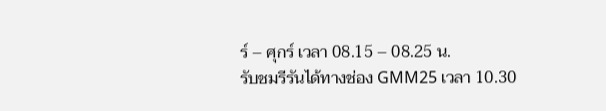ร์ – ศุกร์ เวลา 08.15 – 08.25 น.
รับชมรีรันได้ทางช่อง GMM25 เวลา 10.30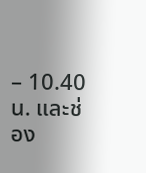– 10.40 น. และช่อง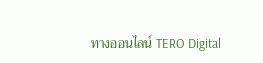ทางออนไลน์ TERO Digital